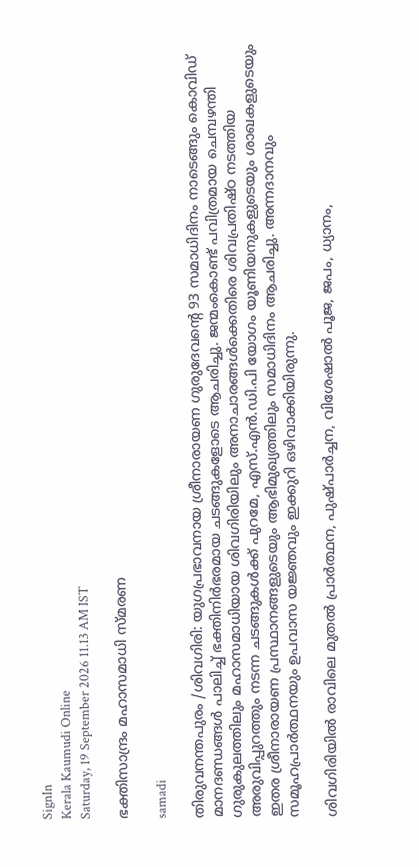SignIn
Kerala Kaumudi Online
Saturday, 19 September 2026 11.13 AM IST

ഭക്തിസാന്ദ്രം മഹാസമാധി സ്മരണ

samadi

തിരുവനന്തപുരം /ശിവഗിരി: യുഗപ്രഭാവനായ ശ്രീനാരായണ ഗുരുദേവന്റെ 93 സമാധിദിനം നാടെങ്ങും കൊവിഡ് മാനദണ്ഡങ്ങൾ പാലിച്ച് ഭക്തിനിർഭരമായ ചടങ്ങുകളോടെ ആചരിച്ചു. ജന്മംകൊണ്ട് പവിത്രമായ ചെമ്പഴന്തി ഗുരുകുലത്തിലും മഹാസമാധിയായ ശിവഗിരിയിലും അനാചാരങ്ങൾക്കെതിരെ ശിവപ്രതിഷ്ഠ നടത്തിയ അരുവിപ്പുറത്തും നടന്ന ചടങ്ങുകൾക്ക് പുറമേ, എസ്.എൻ.ഡി.പി യോഗം യൂണിയനുകളുടെയും ശാഖകളുടെയും ഇതര ശ്രീനാരായണ പ്രസ്ഥാനങ്ങളുടെയും ആഭിമുഖ്യത്തിലും സമാധിദിനം ആചരിച്ചു. അന്നദാനവും സമൂഹപ്രാർത്ഥനയും ഉപവാസ യജ്ഞവും ഇക്കുറി ഒഴിവാക്കിയിരുന്നു.

ശിവഗിരിയിൽ രാവിലെ മുതൽ പ്രാർത്ഥന, പുഷ്പാർച്ചന, വിശേഷാൽ പൂജ, ജപം, ധ്യാനം,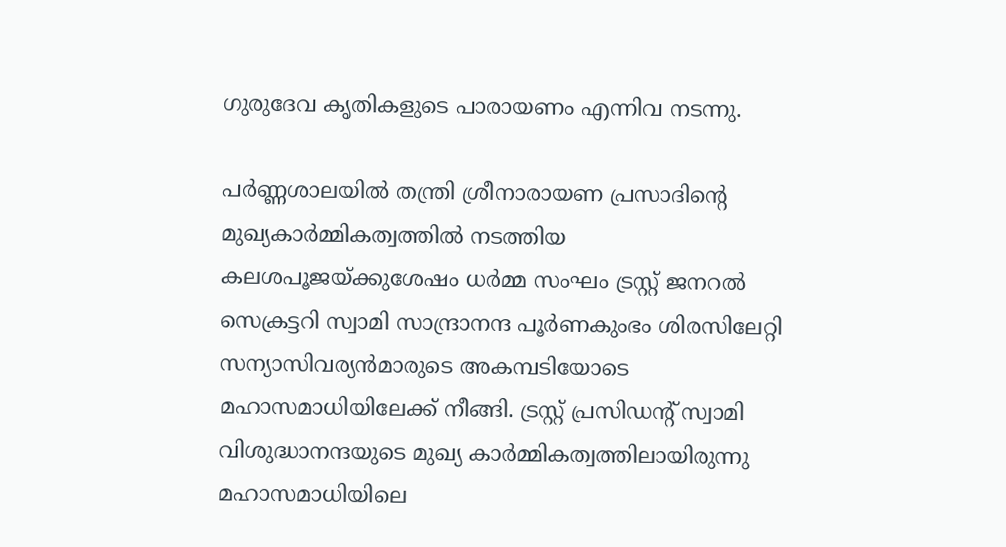ഗുരുദേവ കൃതികളുടെ പാരായണം എന്നിവ നടന്നു.

പർണ്ണശാലയിൽ തന്ത്രി ശ്രീനാരായണ പ്രസാദിന്റെ മുഖ്യകാർമ്മികത്വത്തിൽ നടത്തിയ കലശപൂജയ്ക്കുശേഷം ധർമ്മ സംഘം ട്രസ്റ്റ് ജനറൽ സെക്രട്ടറി സ്വാമി സാന്ദ്രാനന്ദ പൂർണകുംഭം ശിരസിലേറ്റി സന്യാസിവര്യൻമാരുടെ അകമ്പടിയോടെ മഹാസമാധിയിലേക്ക് നീങ്ങി. ട്രസ്റ്റ് പ്രസിഡന്റ് സ്വാമി വിശുദ്ധാനന്ദയുടെ മുഖ്യ കാർമ്മികത്വത്തിലായിരുന്നു മഹാസമാധിയിലെ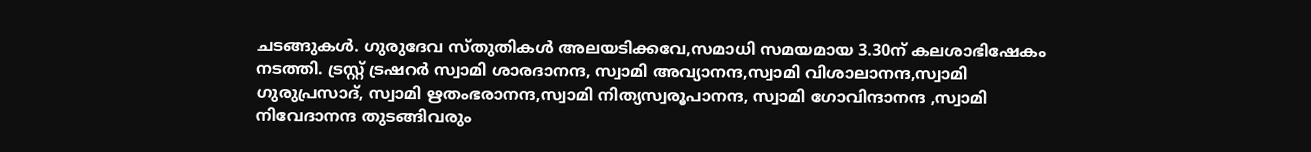ചടങ്ങുകൾ. ഗുരുദേവ സ്തുതികൾ അലയടിക്കവേ,സമാധി സമയമായ 3.30ന് കലശാഭിഷേകം നടത്തി. ട്രസ്റ്റ് ട്രഷറർ സ്വാമി ശാരദാനന്ദ, സ്വാമി അവ്യാനന്ദ,സ്വാമി വിശാലാനന്ദ,സ്വാമി ഗുരുപ്രസാദ്, സ്വാമി ഋതംഭരാനന്ദ,സ്വാമി നിത്യസ്വരൂപാനന്ദ, സ്വാമി ഗോവിന്ദാനന്ദ ,സ്വാമി നിവേദാനന്ദ തുടങ്ങിവരും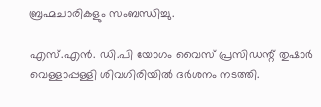ബ്രഹ്മചാരികളും സംബന്ധിച്ചു.

എസ്.എൻ. ഡി.പി യോഗം വൈസ് പ്രസിഡന്റ് തുഷാർ വെള്ളാപ്പള്ളി ശിവഗിരിയിൽ ദർശനം നടത്തി.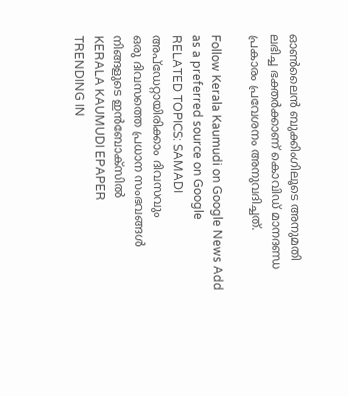ഓൺലൈൻ ബുക്കിംഗിലൂടെ അനുമതി ലഭിച്ച ഭക്തർക്കാണ് കൊവിഡ് മാനദണ്ഡ പ്രകാരം പ്രവേശനം അനുവദിച്ചത്.

Follow Kerala Kaumudi on Google News Add as a preferred source on Google
RELATED TOPICS: SAMADI
അപ്ഡേറ്റായിരിക്കാം ദിവസവും
ഒരു ദിവസത്തെ പ്രധാന സംഭവങ്ങൾ നിങ്ങളുടെ ഇൻബോക്സിൽ
KERALA KAUMUDI EPAPER
TRENDING IN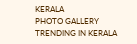KERALA
PHOTO GALLERY
TRENDING IN KERALA